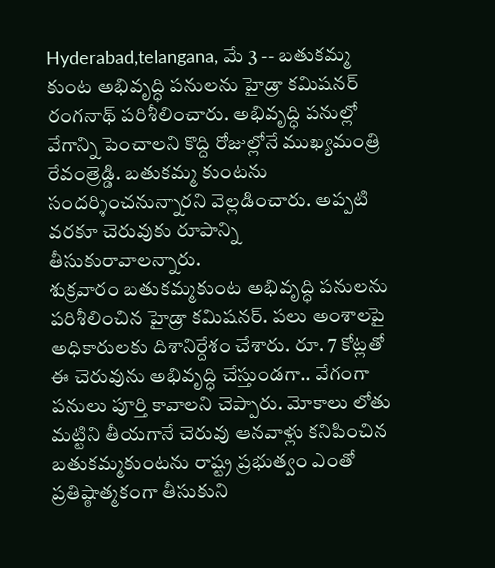Hyderabad,telangana, మే 3 -- బతుకమ్మ కుంట అభివృద్ధి పనులను హైడ్రా కమిషనర్ రంగనాథ్ పరిశీలించారు. అభివృద్ధి పనుల్లో వేగాన్ని పెంచాలని కొద్ది రోజుల్లోనే ముఖ్యమంత్రి రేవంత్రెడ్డి. బతుకమ్మ కుంటను సందర్శించనున్నారని వెల్లడించారు. అప్పటి వరకూ చెరువుకు రూపాన్ని తీసుకురావాలన్నారు.
శుక్రవారం బతుకమ్మకుంట అభివృద్ధి పనులను పరిశీలించిన హైడ్రా కమిషనర్. పలు అంశాలపై అధికారులకు దిశానిర్దేశం చేశారు. రూ. 7 కోట్లతో ఈ చెరువును అభివృద్ధి చేస్తుండగా.. వేగంగా పనులు పూర్తి కావాలని చెప్పారు. మోకాలు లోతు మట్టిని తీయగానే చెరువు ఆనవాళ్లు కనిపించిన బతుకమ్మకుంటను రాష్ట్ర ప్రభుత్వం ఎంతో ప్రతిష్ఠాత్మకంగా తీసుకుని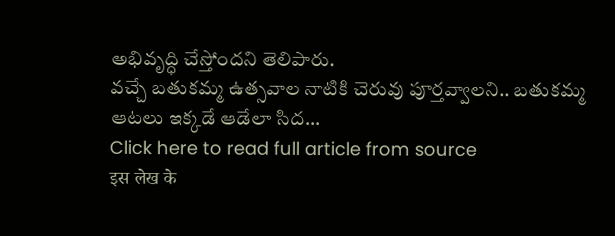అభివృద్ధి చేస్తోందని తెలిపారు.
వచ్చే బతుకమ్మ ఉత్సవాల నాటికి చెరువు పూర్తవ్వాలని.. బతుకమ్మ ఆటలు ఇక్కడే ఆడేలా సిద...
Click here to read full article from source
इस लेख के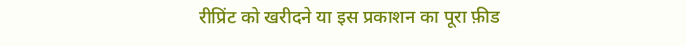रीप्रिंट को खरीदने या इस प्रकाशन का पूरा फ़ीड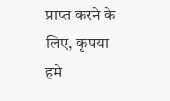प्राप्त करने के लिए, कृपया
हमे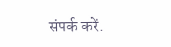संपर्क करें.